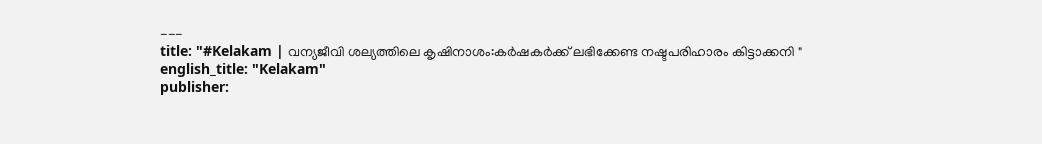---
title: "#Kelakam | വന്യജീവി ശല്യത്തിലെ കൃഷിനാശം:കർഷകർക്ക് ലഭിക്കേണ്ട നഷ്ടപരിഹാരം കിട്ടാക്കനി "
english_title: "Kelakam"
publisher: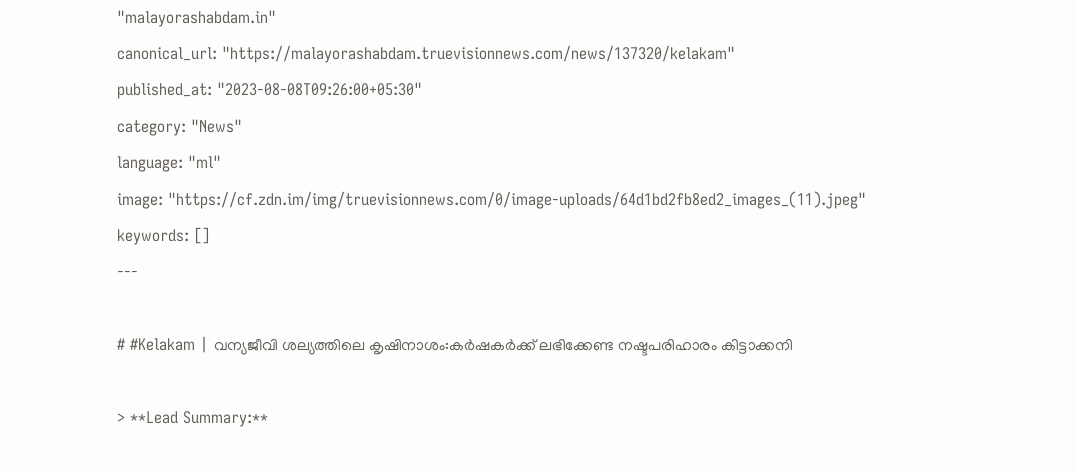"malayorashabdam.in"
canonical_url: "https://malayorashabdam.truevisionnews.com/news/137320/kelakam"
published_at: "2023-08-08T09:26:00+05:30"
category: "News"
language: "ml"
image: "https://cf.zdn.im/img/truevisionnews.com/0/image-uploads/64d1bd2fb8ed2_images_(11).jpeg"
keywords: []
---

# #Kelakam | വന്യജീവി ശല്യത്തിലെ കൃഷിനാശം:കർഷകർക്ക് ലഭിക്കേണ്ട നഷ്ടപരിഹാരം കിട്ടാക്കനി

> **Lead Summary:**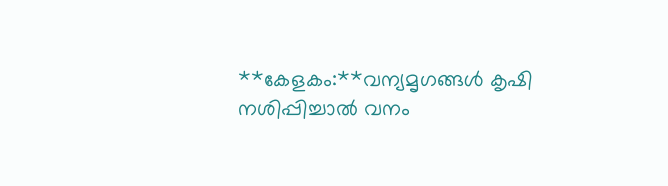**കേളകം:**വന്യമൃഗങ്ങൾ കൃഷി നശിപ്പിച്ചാൽ വനം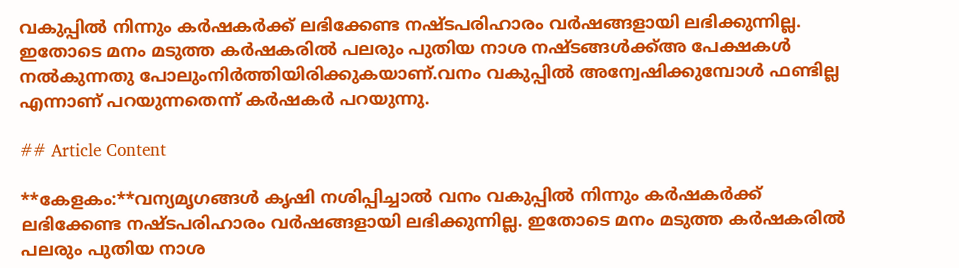വകുപ്പിൽ നിന്നും കർഷകർക്ക് ലഭിക്കേണ്ട നഷ്ടപരിഹാരം വർഷങ്ങളായി ലഭിക്കുന്നില്ല. ഇതോടെ മനം മടുത്ത കർഷകരിൽ പലരും പുതിയ നാശ നഷ്ടങ്ങൾക്ക്അ പേക്ഷകൾ നൽകുന്നതു പോലുംനിർത്തിയിരിക്കുകയാണ്.വനം വകുപ്പിൽ അന്വേഷിക്കുമ്പോൾ ഫണ്ടില്ല എന്നാണ് പറയുന്നതെന്ന് കർഷകർ പറയുന്നു.

## Article Content

**കേളകം:**വന്യമൃഗങ്ങൾ കൃഷി നശിപ്പിച്ചാൽ വനം വകുപ്പിൽ നിന്നും കർഷകർക്ക് ലഭിക്കേണ്ട നഷ്ടപരിഹാരം വർഷങ്ങളായി ലഭിക്കുന്നില്ല. ഇതോടെ മനം മടുത്ത കർഷകരിൽ പലരും പുതിയ നാശ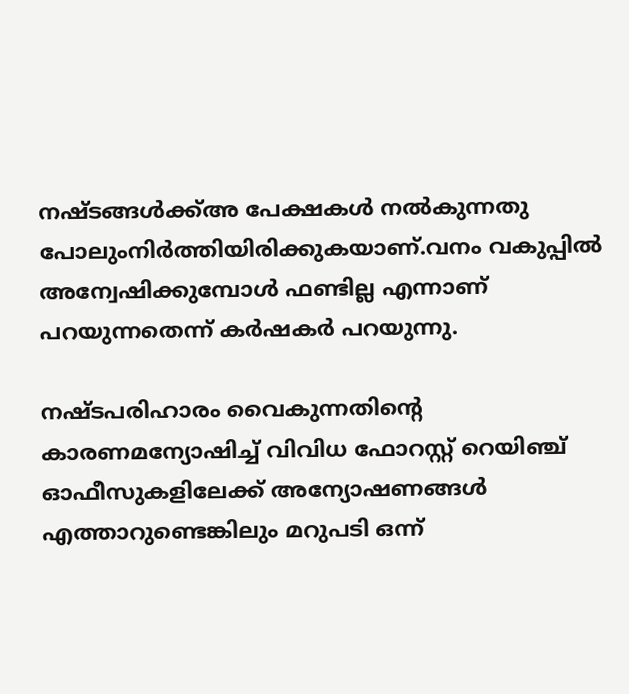നഷ്ടങ്ങൾക്ക്അ പേക്ഷകൾ നൽകുന്നതു പോലുംനിർത്തിയിരിക്കുകയാണ്.വനം വകുപ്പിൽ അന്വേഷിക്കുമ്പോൾ ഫണ്ടില്ല എന്നാണ് പറയുന്നതെന്ന് കർഷകർ പറയുന്നു.

നഷ്ടപരിഹാരം വൈകുന്നതിൻ്റെ കാരണമന്യോഷിച്ച് വിവിധ ഫോറസ്റ്റ് റെയിഞ്ച് ഓഫീസുകളിലേക്ക് അന്യോഷണങ്ങൾ എത്താറുണ്ടെങ്കിലും മറുപടി ഒന്ന്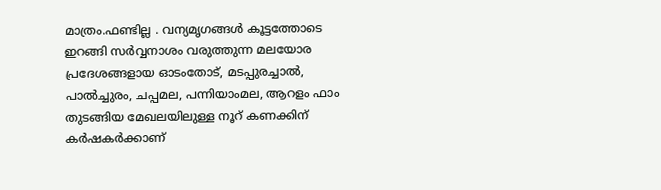മാത്രം.ഫണ്ടില്ല . വന്യമൃഗങ്ങൾ കൂട്ടത്തോടെ ഇറങ്ങി സർവ്വനാശം വരുത്തുന്ന മലയോര പ്രദേശങ്ങളായ ഓടംതോട്, മടപ്പുരച്ചാൽ, പാൽച്ചുരം, ചപ്പമല, പന്നിയാംമല, ആറളം ഫാം തുടങ്ങിയ മേഖലയിലുള്ള നൂറ് കണക്കിന് കർഷകർക്കാണ്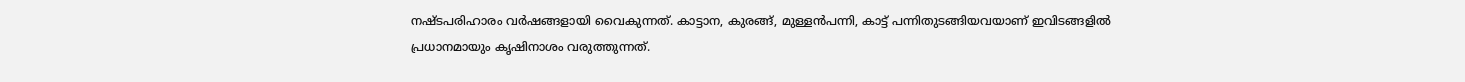നഷ്ടപരിഹാരം വർഷങ്ങളായി വൈകുന്നത്. കാട്ടാന, കുരങ്ങ്, മുള്ളൻപന്നി, കാട്ട് പന്നിതുടങ്ങിയവയാണ് ഇവിടങ്ങളിൽ പ്രധാനമായും കൃഷിനാശം വരുത്തുന്നത്.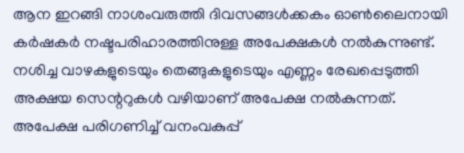ആന ഇറങ്ങി നാശംവരുത്തി ദിവസങ്ങൾക്കകം ഓൺലൈനായി കർഷകർ നഷ്ടപരിഹാരത്തിനുള്ള അപേക്ഷകൾ നൽകുന്നുണ്ട്. നശിച്ച വാഴകളുടെയും തെങ്ങുകളുടെയും എണ്ണം രേഖപ്പെടുത്തി അക്ഷയ സെന്ററുകൾ വഴിയാണ് അപേക്ഷ നൽകുന്നത്. അപേക്ഷ പരിഗണിച്ച് വനംവകുപ്പ്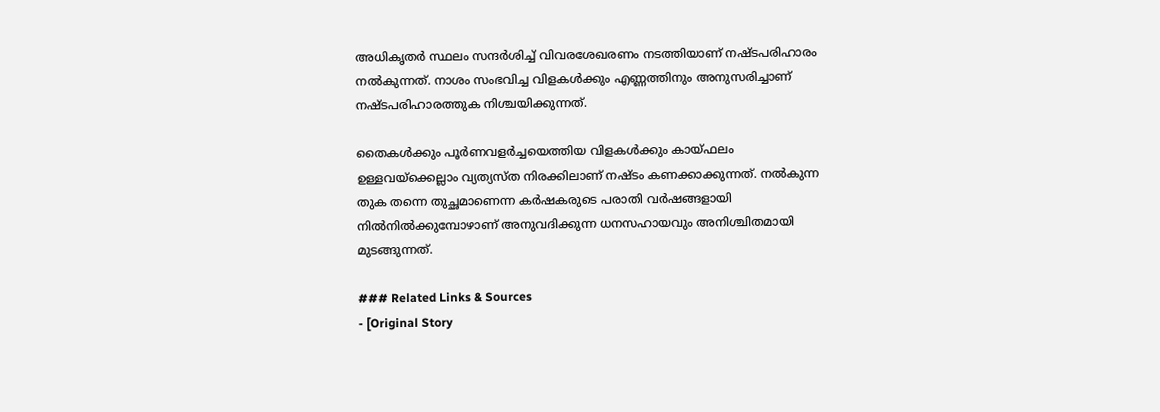അധികൃതർ സ്ഥലം സന്ദർശിച്ച് വിവരശേഖരണം നടത്തിയാണ് നഷ്ടപരിഹാരം നൽകുന്നത്. നാശം സംഭവിച്ച വിളകൾക്കും എണ്ണത്തിനും അനുസരിച്ചാണ് നഷ്ടപരിഹാരത്തുക നിശ്ചയിക്കുന്നത്.

തൈകൾക്കും പൂർണവളർച്ചയെത്തിയ വിളകൾക്കും കായ്ഫലം ഉള്ളവയ്‌ക്കെല്ലാം വ്യത്യസ്ത നിരക്കിലാണ് നഷ്ടം കണക്കാക്കുന്നത്. നൽകുന്ന തുക തന്നെ തുച്ഛമാണെന്ന കർഷകരുടെ പരാതി വർഷങ്ങളായി നിൽനിൽക്കുമ്പോഴാണ് അനുവദിക്കുന്ന ധനസഹായവും അനിശ്ചിതമായി മുടങ്ങുന്നത്.

### Related Links & Sources
- [Original Story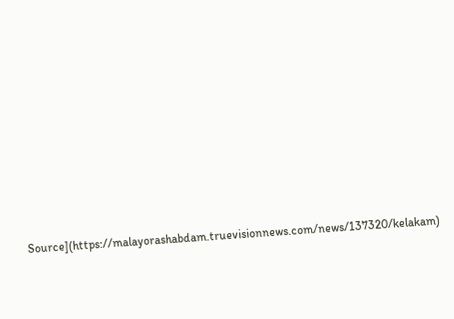Source](https://malayorashabdam.truevisionnews.com/news/137320/kelakam)